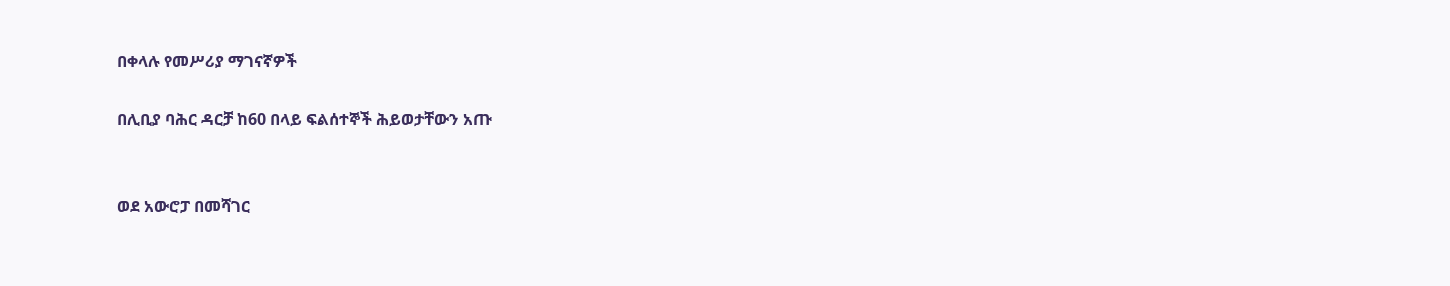በቀላሉ የመሥሪያ ማገናኛዎች

በሊቢያ ባሕር ዳርቻ ከ60 በላይ ፍልሰተኞች ሕይወታቸውን አጡ


ወደ አውሮፓ በመሻገር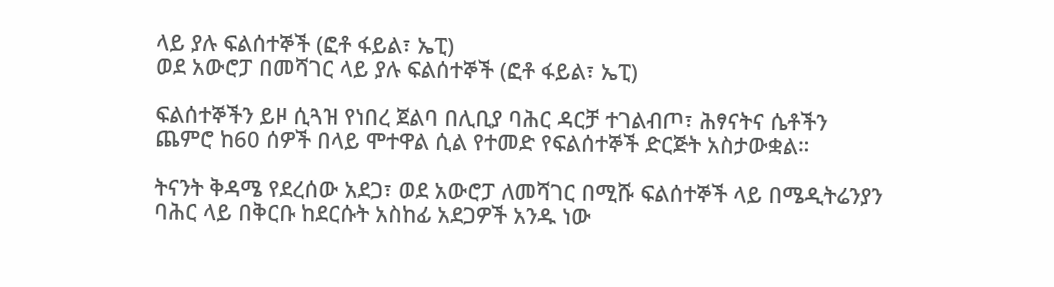ላይ ያሉ ፍልሰተኞች (ፎቶ ፋይል፣ ኤፒ)
ወደ አውሮፓ በመሻገር ላይ ያሉ ፍልሰተኞች (ፎቶ ፋይል፣ ኤፒ)

ፍልሰተኞችን ይዞ ሲጓዝ የነበረ ጀልባ በሊቢያ ባሕር ዳርቻ ተገልብጦ፣ ሕፃናትና ሴቶችን ጨምሮ ከ60 ሰዎች በላይ ሞተዋል ሲል የተመድ የፍልሰተኞች ድርጅት አስታውቋል።

ትናንት ቅዳሜ የደረሰው አደጋ፣ ወደ አውሮፓ ለመሻገር በሚሹ ፍልሰተኞች ላይ በሜዲትሬንያን ባሕር ላይ በቅርቡ ከደርሱት አስከፊ አደጋዎች አንዱ ነው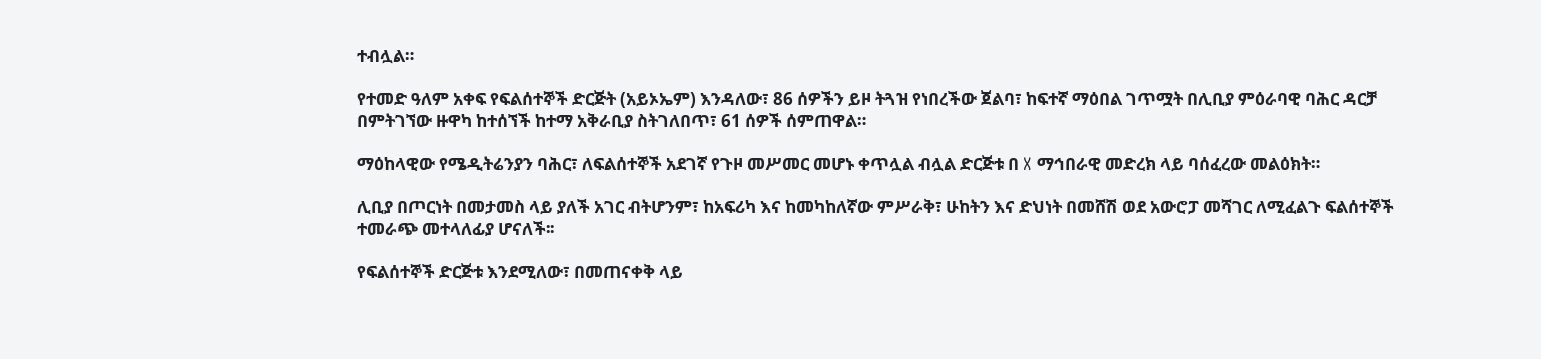ተብሏል።

የተመድ ዓለም አቀፍ የፍልሰተኞች ድርጅት (አይኦኤም) እንዳለው፣ 86 ሰዎችን ይዞ ትጓዝ የነበረችው ጀልባ፣ ከፍተኛ ማዕበል ገጥሟት በሊቢያ ምዕራባዊ ባሕር ዳርቻ በምትገኘው ዙዋካ ከተሰኘች ከተማ አቅራቢያ ስትገለበጥ፣ 61 ሰዎች ሰምጠዋል።

ማዕከላዊው የሜዲትሬንያን ባሕር፣ ለፍልሰተኞች አደገኛ የጉዞ መሥመር መሆኑ ቀጥሏል ብሏል ድርጅቱ በ X ማኅበራዊ መድረክ ላይ ባሰፈረው መልዕክት።

ሊቢያ በጦርነት በመታመስ ላይ ያለች አገር ብትሆንም፣ ከአፍሪካ እና ከመካከለኛው ምሥራቅ፣ ሁከትን እና ድህነት በመሸሽ ወደ አውሮፓ መሻገር ለሚፈልጉ ፍልሰተኞች ተመራጭ መተላለፊያ ሆናለች፡፡

የፍልሰተኞች ድርጅቱ እንደሚለው፣ በመጠናቀቅ ላይ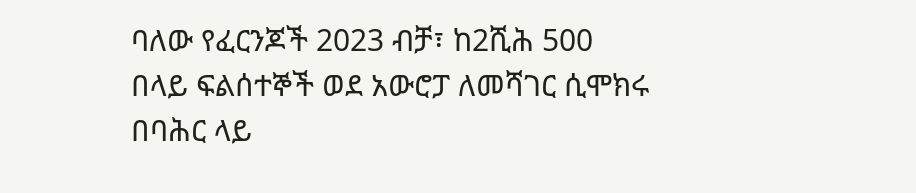ባለው የፈርንጆች 2023 ብቻ፣ ከ2ሺሕ 500 በላይ ፍልሰተኞች ወደ አውሮፓ ለመሻገር ሲሞክሩ በባሕር ላይ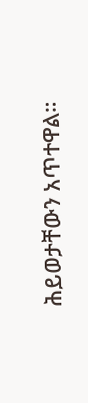ሕይወታቸውን አጥተዋል።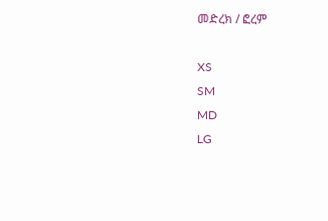መድረክ / ፎረም

XS
SM
MD
LG